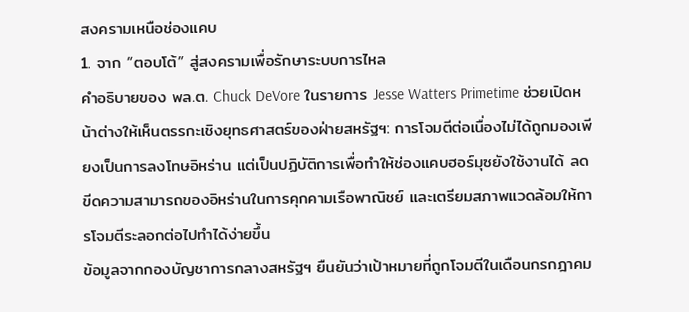สงครามเหนือช่องแคบ
1. จาก “ตอบโต้” สู่สงครามเพื่อรักษาระบบการไหล
คำอธิบายของ พล.ต. Chuck DeVore ในรายการ Jesse Watters Primetime ช่วยเปิดหน้าต่างให้เห็นตรรกะเชิงยุทธศาสตร์ของฝ่ายสหรัฐฯ: การโจมตีต่อเนื่องไม่ได้ถูกมองเพียงเป็นการลงโทษอิหร่าน แต่เป็นปฏิบัติการเพื่อทำให้ช่องแคบฮอร์มุซยังใช้งานได้ ลดขีดความสามารถของอิหร่านในการคุกคามเรือพาณิชย์ และเตรียมสภาพแวดล้อมให้การโจมตีระลอกต่อไปทำได้ง่ายขึ้น
ข้อมูลจากกองบัญชาการกลางสหรัฐฯ ยืนยันว่าเป้าหมายที่ถูกโจมตีในเดือนกรกฎาคม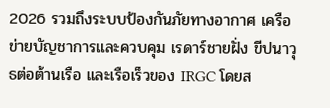2026 รวมถึงระบบป้องกันภัยทางอากาศ เครือข่ายบัญชาการและควบคุม เรดาร์ชายฝั่ง ขีปนาวุธต่อต้านเรือ และเรือเร็วของ IRGC โดยส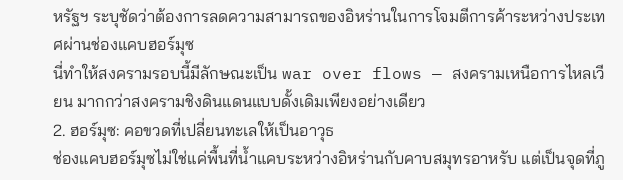หรัฐฯ ระบุชัดว่าต้องการลดความสามารถของอิหร่านในการโจมตีการค้าระหว่างประเทศผ่านช่องแคบฮอร์มุซ
นี่ทำให้สงครามรอบนี้มีลักษณะเป็น war over flows — สงครามเหนือการไหลเวียน มากกว่าสงครามชิงดินแดนแบบดั้งเดิมเพียงอย่างเดียว
2. ฮอร์มุซ: คอขวดที่เปลี่ยนทะเลให้เป็นอาวุธ
ช่องแคบฮอร์มุซไม่ใช่แค่พื้นที่น้ำแคบระหว่างอิหร่านกับคาบสมุทรอาหรับ แต่เป็นจุดที่ภู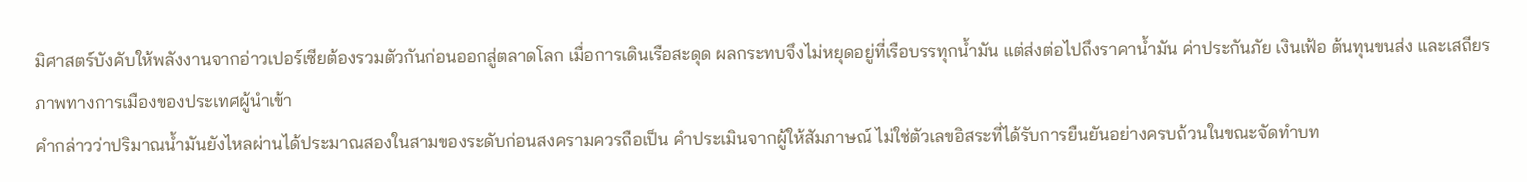มิศาสตร์บังคับให้พลังงานจากอ่าวเปอร์เซียต้องรวมตัวกันก่อนออกสู่ตลาดโลก เมื่อการเดินเรือสะดุด ผลกระทบจึงไม่หยุดอยู่ที่เรือบรรทุกน้ำมัน แต่ส่งต่อไปถึงราคาน้ำมัน ค่าประกันภัย เงินเฟ้อ ต้นทุนขนส่ง และเสถียรภาพทางการเมืองของประเทศผู้นำเข้า
คำกล่าวว่าปริมาณน้ำมันยังไหลผ่านได้ประมาณสองในสามของระดับก่อนสงครามควรถือเป็น คำประเมินจากผู้ให้สัมภาษณ์ ไม่ใช่ตัวเลขอิสระที่ได้รับการยืนยันอย่างครบถ้วนในขณะจัดทำบท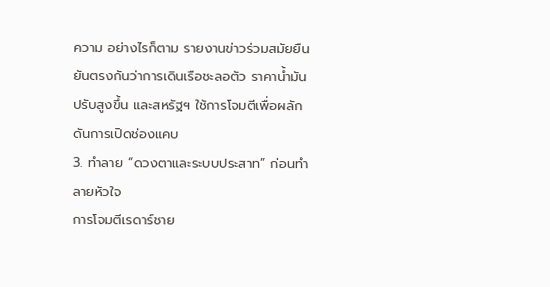ความ อย่างไรก็ตาม รายงานข่าวร่วมสมัยยืนยันตรงกันว่าการเดินเรือชะลอตัว ราคาน้ำมันปรับสูงขึ้น และสหรัฐฯ ใช้การโจมตีเพื่อผลักดันการเปิดช่องแคบ
3. ทำลาย “ดวงตาและระบบประสาท” ก่อนทำลายหัวใจ
การโจมตีเรดาร์ชาย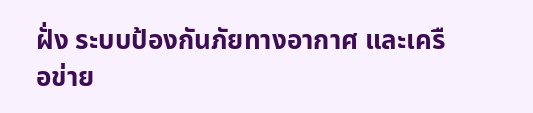ฝั่ง ระบบป้องกันภัยทางอากาศ และเครือข่าย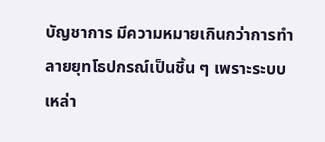บัญชาการ มีความหมายเกินกว่าการทำลายยุทโธปกรณ์เป็นชิ้น ๆ เพราะระบบเหล่า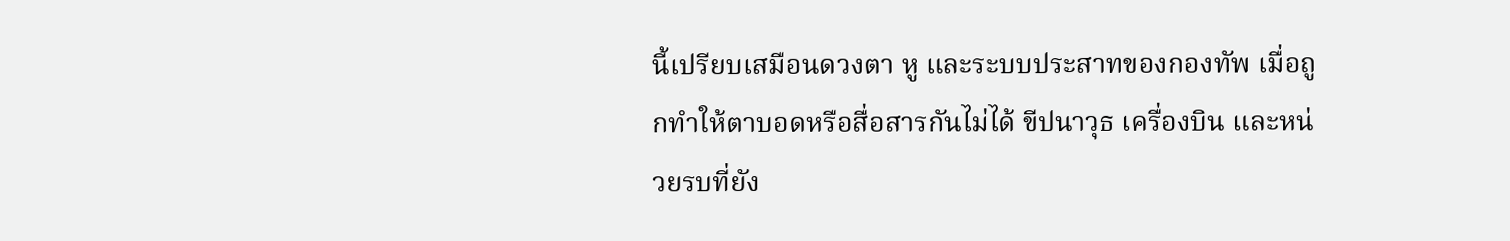นี้เปรียบเสมือนดวงตา หู และระบบประสาทของกองทัพ เมื่อถูกทำให้ตาบอดหรือสื่อสารกันไม่ได้ ขีปนาวุธ เครื่องบิน และหน่วยรบที่ยัง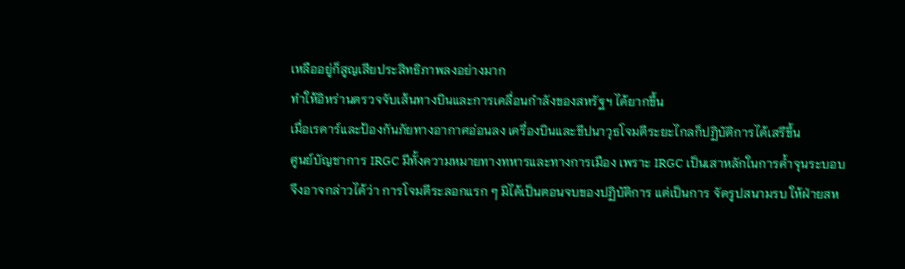เหลืออยู่ก็สูญเสียประสิทธิภาพลงอย่างมาก
ทำให้อิหร่านตรวจจับเส้นทางบินและการเคลื่อนกำลังของสหรัฐฯ ได้ยากขึ้น
เมื่อเรดาร์และป้องกันภัยทางอากาศอ่อนลง เครื่องบินและขีปนาวุธโจมตีระยะไกลก็ปฏิบัติการได้เสรีขึ้น
ศูนย์บัญชาการ IRGC มีทั้งความหมายทางทหารและทางการเมือง เพราะ IRGC เป็นเสาหลักในการค้ำจุนระบอบ
จึงอาจกล่าวได้ว่า การโจมตีระลอกแรก ๆ มิได้เป็นตอนจบของปฏิบัติการ แต่เป็นการ จัดรูปสนามรบ ให้ฝ่ายสห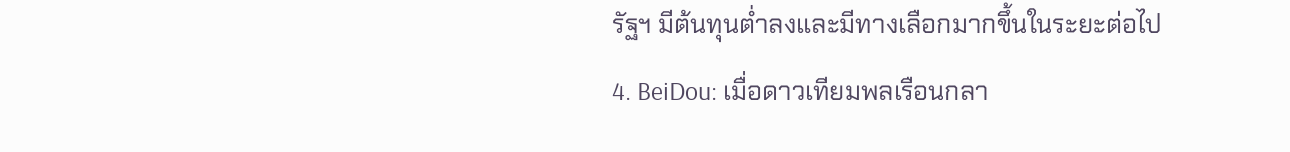รัฐฯ มีต้นทุนต่ำลงและมีทางเลือกมากขึ้นในระยะต่อไป
4. BeiDou: เมื่อดาวเทียมพลเรือนกลา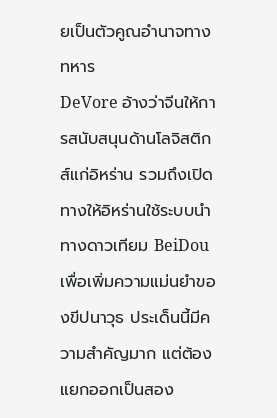ยเป็นตัวคูณอำนาจทางทหาร
DeVore อ้างว่าจีนให้การสนับสนุนด้านโลจิสติกส์แก่อิหร่าน รวมถึงเปิดทางให้อิหร่านใช้ระบบนำทางดาวเทียม BeiDou เพื่อเพิ่มความแม่นยำของขีปนาวุธ ประเด็นนี้มีความสำคัญมาก แต่ต้องแยกออกเป็นสอง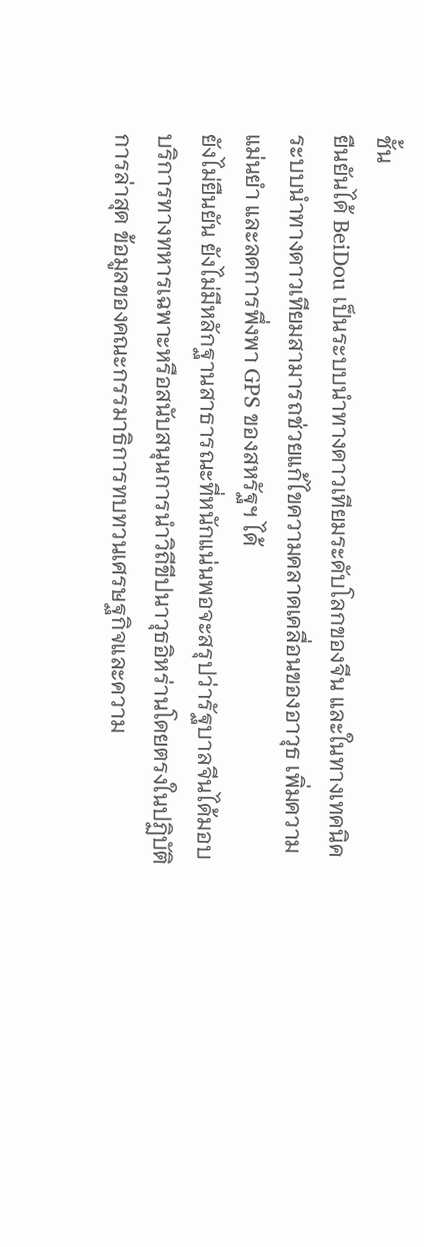ชั้น
ยืนยันได้ BeiDou เป็นระบบนำทางดาวเทียมระดับโลกของจีน และในทางเทคนิค ระบบนำทางดาวเทียมสามารถช่วยแก้ไขความคลาดเคลื่อนของอาวุธ เพิ่มความแม่นยำ และลดการพึ่งพา GPS ของสหรัฐฯ ได้
ยังไม่ยืนยัน ยังไม่มีหลักฐานสาธารณะที่หนักแน่นพอจะสรุปว่ารัฐบาลจีนได้มอบบริการทางทหารเฉพาะหรือสนับสนุนการนำวิถีขีปนาวุธอิหร่านโดยตรงในปฏิบัติการล่าสุด ข้อมูลของคณะกรรมาธิการทบทวนเศรษฐกิจและความ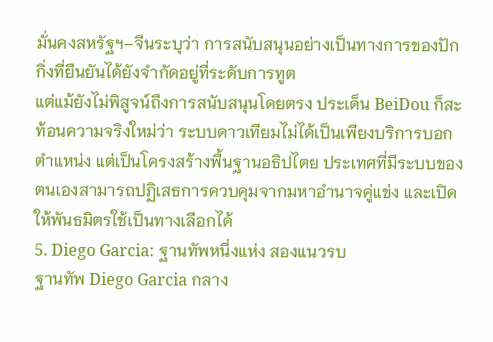มั่นคงสหรัฐฯ–จีนระบุว่า การสนับสนุนอย่างเป็นทางการของปักกิ่งที่ยืนยันได้ยังจำกัดอยู่ที่ระดับการทูต
แต่แม้ยังไม่พิสูจน์ถึงการสนับสนุนโดยตรง ประเด็น BeiDou ก็สะท้อนความจริงใหม่ว่า ระบบดาวเทียมไม่ได้เป็นเพียงบริการบอกตำแหน่ง แต่เป็นโครงสร้างพื้นฐานอธิปไตย ประเทศที่มีระบบของตนเองสามารถปฏิเสธการควบคุมจากมหาอำนาจคู่แข่ง และเปิดให้พันธมิตรใช้เป็นทางเลือกได้
5. Diego Garcia: ฐานทัพหนึ่งแห่ง สองแนวรบ
ฐานทัพ Diego Garcia กลาง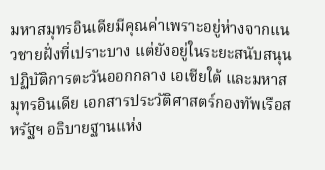มหาสมุทรอินเดียมีคุณค่าเพราะอยู่ห่างจากแนวชายฝั่งที่เปราะบาง แต่ยังอยู่ในระยะสนับสนุนปฏิบัติการตะวันออกกลาง เอเชียใต้ และมหาสมุทรอินเดีย เอกสารประวัติศาสตร์กองทัพเรือสหรัฐฯ อธิบายฐานแห่ง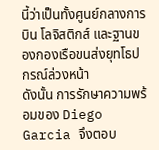นี้ว่าเป็นทั้งศูนย์กลางการบิน โลจิสติกส์ และฐานของกองเรือขนส่งยุทโธปกรณ์ล่วงหน้า
ดังนั้น การรักษาความพร้อมของ Diego Garcia จึงตอบ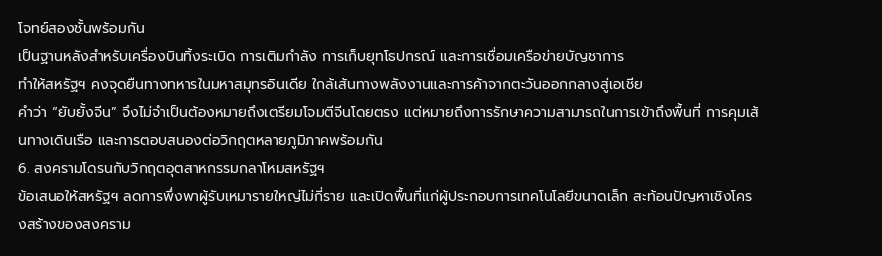โจทย์สองชั้นพร้อมกัน
เป็นฐานหลังสำหรับเครื่องบินทิ้งระเบิด การเติมกำลัง การเก็บยุทโธปกรณ์ และการเชื่อมเครือข่ายบัญชาการ
ทำให้สหรัฐฯ คงจุดยืนทางทหารในมหาสมุทรอินเดีย ใกล้เส้นทางพลังงานและการค้าจากตะวันออกกลางสู่เอเชีย
คำว่า “ยับยั้งจีน” จึงไม่จำเป็นต้องหมายถึงเตรียมโจมตีจีนโดยตรง แต่หมายถึงการรักษาความสามารถในการเข้าถึงพื้นที่ การคุมเส้นทางเดินเรือ และการตอบสนองต่อวิกฤตหลายภูมิภาคพร้อมกัน
6. สงครามโดรนกับวิกฤตอุตสาหกรรมกลาโหมสหรัฐฯ
ข้อเสนอให้สหรัฐฯ ลดการพึ่งพาผู้รับเหมารายใหญ่ไม่กี่ราย และเปิดพื้นที่แก่ผู้ประกอบการเทคโนโลยีขนาดเล็ก สะท้อนปัญหาเชิงโครงสร้างของสงคราม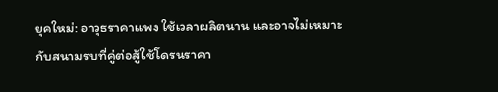ยุคใหม่: อาวุธราคาแพง ใช้เวลาผลิตนาน และอาจไม่เหมาะกับสนามรบที่คู่ต่อสู้ใช้โดรนราคา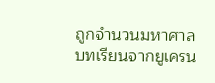ถูกจำนวนมหาศาล
บทเรียนจากยูเครน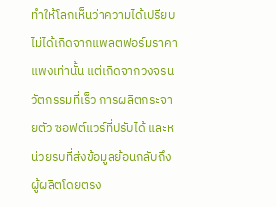ทำให้โลกเห็นว่าความได้เปรียบไม่ได้เกิดจากแพลตฟอร์มราคาแพงเท่านั้น แต่เกิดจากวงจรนวัตกรรมที่เร็ว การผลิตกระจายตัว ซอฟต์แวร์ที่ปรับได้ และหน่วยรบที่ส่งข้อมูลย้อนกลับถึงผู้ผลิตโดยตรง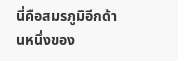นี่คือสมรภูมิอีกด้านหนึ่งของ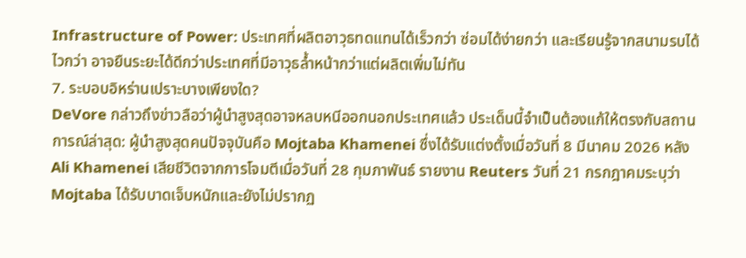Infrastructure of Power: ประเทศที่ผลิตอาวุธทดแทนได้เร็วกว่า ซ่อมได้ง่ายกว่า และเรียนรู้จากสนามรบได้ไวกว่า อาจยืนระยะได้ดีกว่าประเทศที่มีอาวุธล้ำหน้ากว่าแต่ผลิตเพิ่มไม่ทัน
7. ระบอบอิหร่านเปราะบางเพียงใด?
DeVore กล่าวถึงข่าวลือว่าผู้นำสูงสุดอาจหลบหนีออกนอกประเทศแล้ว ประเด็นนี้จำเป็นต้องแก้ให้ตรงกับสถานการณ์ล่าสุด: ผู้นำสูงสุดคนปัจจุบันคือ Mojtaba Khamenei ซึ่งได้รับแต่งตั้งเมื่อวันที่ 8 มีนาคม 2026 หลัง Ali Khamenei เสียชีวิตจากการโจมตีเมื่อวันที่ 28 กุมภาพันธ์ รายงาน Reuters วันที่ 21 กรกฎาคมระบุว่า Mojtaba ได้รับบาดเจ็บหนักและยังไม่ปรากฏ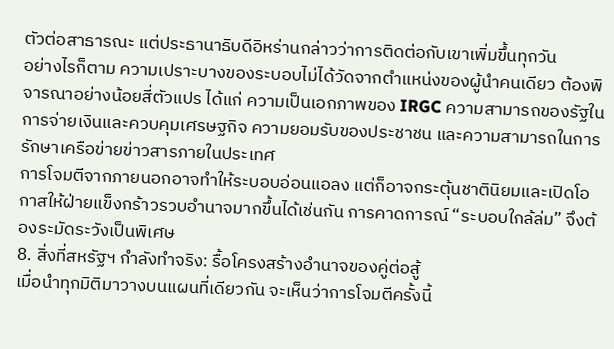ตัวต่อสาธารณะ แต่ประธานาธิบดีอิหร่านกล่าวว่าการติดต่อกับเขาเพิ่มขึ้นทุกวัน
อย่างไรก็ตาม ความเปราะบางของระบอบไม่ได้วัดจากตำแหน่งของผู้นำคนเดียว ต้องพิจารณาอย่างน้อยสี่ตัวแปร ได้แก่ ความเป็นเอกภาพของ IRGC ความสามารถของรัฐในการจ่ายเงินและควบคุมเศรษฐกิจ ความยอมรับของประชาชน และความสามารถในการรักษาเครือข่ายข่าวสารภายในประเทศ
การโจมตีจากภายนอกอาจทำให้ระบอบอ่อนแอลง แต่ก็อาจกระตุ้นชาตินิยมและเปิดโอกาสให้ฝ่ายแข็งกร้าวรวบอำนาจมากขึ้นได้เช่นกัน การคาดการณ์ “ระบอบใกล้ล่ม” จึงต้องระมัดระวังเป็นพิเศษ
8. สิ่งที่สหรัฐฯ กำลังทำจริง: รื้อโครงสร้างอำนาจของคู่ต่อสู้
เมื่อนำทุกมิติมาวางบนแผนที่เดียวกัน จะเห็นว่าการโจมตีครั้งนี้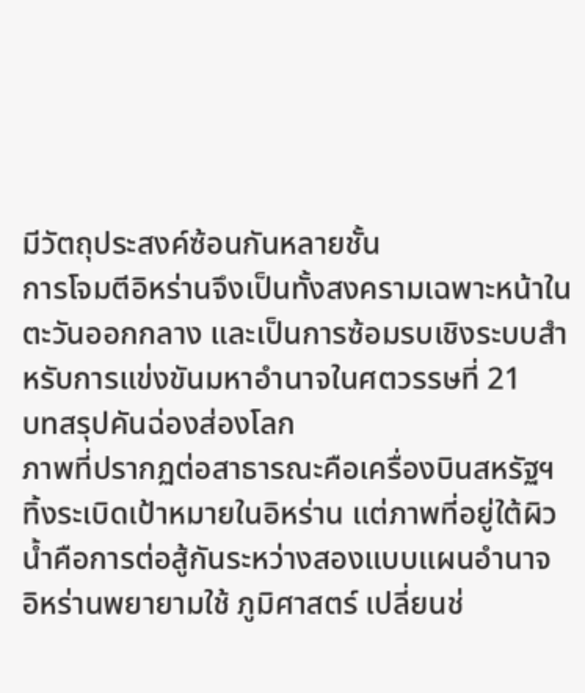มีวัตถุประสงค์ซ้อนกันหลายชั้น
การโจมตีอิหร่านจึงเป็นทั้งสงครามเฉพาะหน้าในตะวันออกกลาง และเป็นการซ้อมรบเชิงระบบสำหรับการแข่งขันมหาอำนาจในศตวรรษที่ 21
บทสรุปคันฉ่องส่องโลก
ภาพที่ปรากฏต่อสาธารณะคือเครื่องบินสหรัฐฯ ทิ้งระเบิดเป้าหมายในอิหร่าน แต่ภาพที่อยู่ใต้ผิวน้ำคือการต่อสู้กันระหว่างสองแบบแผนอำนาจ
อิหร่านพยายามใช้ ภูมิศาสตร์ เปลี่ยนช่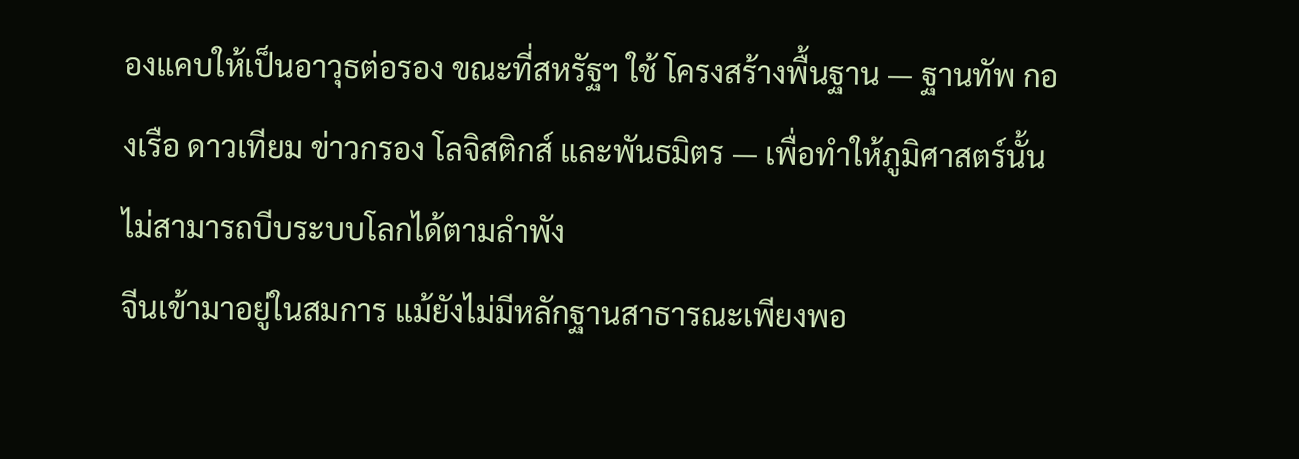องแคบให้เป็นอาวุธต่อรอง ขณะที่สหรัฐฯ ใช้ โครงสร้างพื้นฐาน — ฐานทัพ กองเรือ ดาวเทียม ข่าวกรอง โลจิสติกส์ และพันธมิตร — เพื่อทำให้ภูมิศาสตร์นั้นไม่สามารถบีบระบบโลกได้ตามลำพัง
จีนเข้ามาอยู่ในสมการ แม้ยังไม่มีหลักฐานสาธารณะเพียงพอ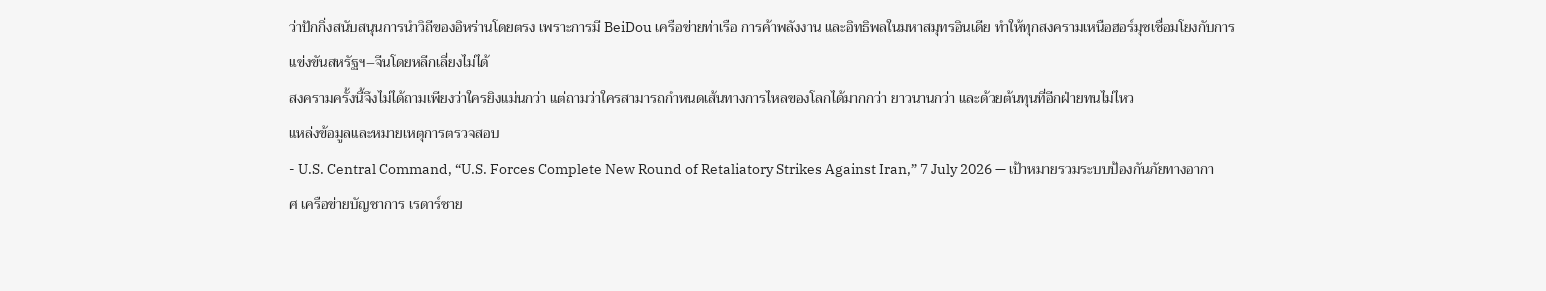ว่าปักกิ่งสนับสนุนการนำวิถีของอิหร่านโดยตรง เพราะการมี BeiDou เครือข่ายท่าเรือ การค้าพลังงาน และอิทธิพลในมหาสมุทรอินเดีย ทำให้ทุกสงครามเหนือฮอร์มุซเชื่อมโยงกับการแข่งขันสหรัฐฯ–จีนโดยหลีกเลี่ยงไม่ได้
สงครามครั้งนี้จึงไม่ได้ถามเพียงว่าใครยิงแม่นกว่า แต่ถามว่าใครสามารถกำหนดเส้นทางการไหลของโลกได้มากกว่า ยาวนานกว่า และด้วยต้นทุนที่อีกฝ่ายทนไม่ไหว
แหล่งข้อมูลและหมายเหตุการตรวจสอบ
- U.S. Central Command, “U.S. Forces Complete New Round of Retaliatory Strikes Against Iran,” 7 July 2026 — เป้าหมายรวมระบบป้องกันภัยทางอากาศ เครือข่ายบัญชาการ เรดาร์ชาย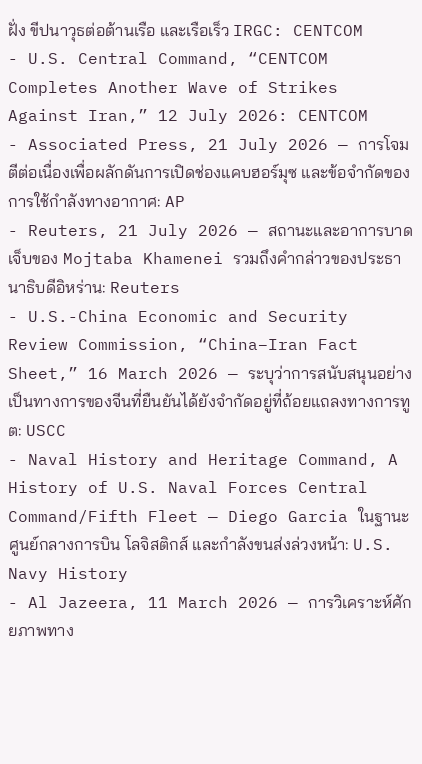ฝั่ง ขีปนาวุธต่อต้านเรือ และเรือเร็ว IRGC: CENTCOM
- U.S. Central Command, “CENTCOM Completes Another Wave of Strikes Against Iran,” 12 July 2026: CENTCOM
- Associated Press, 21 July 2026 — การโจมตีต่อเนื่องเพื่อผลักดันการเปิดช่องแคบฮอร์มุซ และข้อจำกัดของการใช้กำลังทางอากาศ: AP
- Reuters, 21 July 2026 — สถานะและอาการบาดเจ็บของ Mojtaba Khamenei รวมถึงคำกล่าวของประธานาธิบดีอิหร่าน: Reuters
- U.S.-China Economic and Security Review Commission, “China–Iran Fact Sheet,” 16 March 2026 — ระบุว่าการสนับสนุนอย่างเป็นทางการของจีนที่ยืนยันได้ยังจำกัดอยู่ที่ถ้อยแถลงทางการทูต: USCC
- Naval History and Heritage Command, A History of U.S. Naval Forces Central Command/Fifth Fleet — Diego Garcia ในฐานะศูนย์กลางการบิน โลจิสติกส์ และกำลังขนส่งล่วงหน้า: U.S. Navy History
- Al Jazeera, 11 March 2026 — การวิเคราะห์ศักยภาพทาง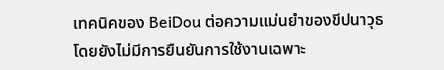เทคนิคของ BeiDou ต่อความแม่นยำของขีปนาวุธ โดยยังไม่มีการยืนยันการใช้งานเฉพาะ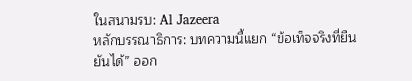ในสนามรบ: Al Jazeera
หลักบรรณาธิการ: บทความนี้แยก “ข้อเท็จจริงที่ยืนยันได้” ออก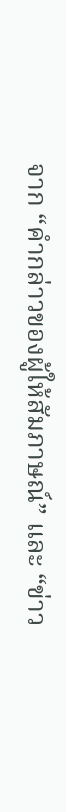จาก “คำกล่าวของผู้ให้สัมภาษณ์” และ “ข่าว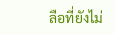ลือที่ยังไม่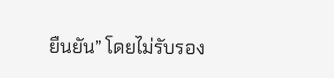ยืนยัน” โดยไม่รับรอง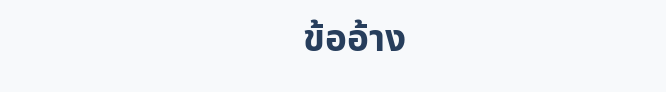ข้ออ้าง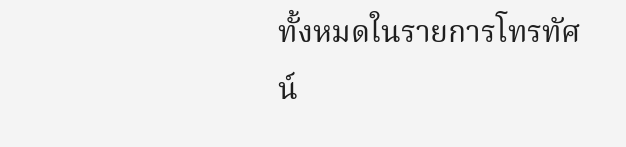ทั้งหมดในรายการโทรทัศน์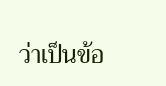ว่าเป็นข้อ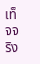เท็จจริง